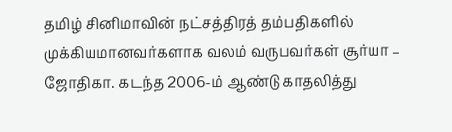தமிழ் சினிமாவின் நட்சத்திரத் தம்பதிகளில் முக்கியமானவர்களாக வலம் வருபவர்கள் சூர்யா – ஜோதிகா. கடந்த 2006-ம் ஆண்டு காதலித்து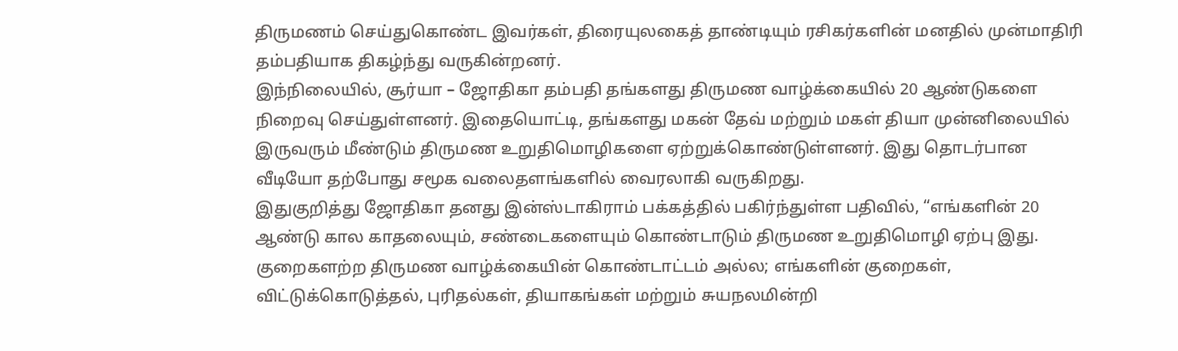திருமணம் செய்துகொண்ட இவர்கள், திரையுலகைத் தாண்டியும் ரசிகர்களின் மனதில் முன்மாதிரி தம்பதியாக திகழ்ந்து வருகின்றனர்.
இந்நிலையில், சூர்யா – ஜோதிகா தம்பதி தங்களது திருமண வாழ்க்கையில் 20 ஆண்டுகளை நிறைவு செய்துள்ளனர். இதையொட்டி, தங்களது மகன் தேவ் மற்றும் மகள் தியா முன்னிலையில் இருவரும் மீண்டும் திருமண உறுதிமொழிகளை ஏற்றுக்கொண்டுள்ளனர். இது தொடர்பான வீடியோ தற்போது சமூக வலைதளங்களில் வைரலாகி வருகிறது.
இதுகுறித்து ஜோதிகா தனது இன்ஸ்டாகிராம் பக்கத்தில் பகிர்ந்துள்ள பதிவில், “எங்களின் 20 ஆண்டு கால காதலையும், சண்டைகளையும் கொண்டாடும் திருமண உறுதிமொழி ஏற்பு இது. குறைகளற்ற திருமண வாழ்க்கையின் கொண்டாட்டம் அல்ல; எங்களின் குறைகள், விட்டுக்கொடுத்தல், புரிதல்கள், தியாகங்கள் மற்றும் சுயநலமின்றி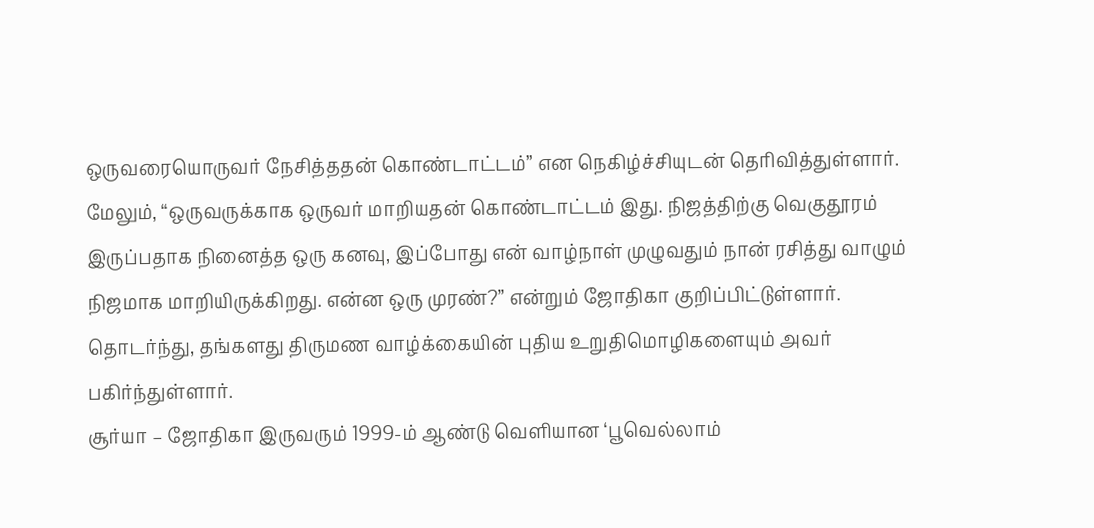ஒருவரையொருவர் நேசித்ததன் கொண்டாட்டம்” என நெகிழ்ச்சியுடன் தெரிவித்துள்ளார்.
மேலும், “ஒருவருக்காக ஒருவர் மாறியதன் கொண்டாட்டம் இது. நிஜத்திற்கு வெகுதூரம் இருப்பதாக நினைத்த ஒரு கனவு, இப்போது என் வாழ்நாள் முழுவதும் நான் ரசித்து வாழும் நிஜமாக மாறியிருக்கிறது. என்ன ஒரு முரண்?” என்றும் ஜோதிகா குறிப்பிட்டுள்ளார்.
தொடர்ந்து, தங்களது திருமண வாழ்க்கையின் புதிய உறுதிமொழிகளையும் அவர் பகிர்ந்துள்ளார்.
சூர்யா – ஜோதிகா இருவரும் 1999-ம் ஆண்டு வெளியான ‘பூவெல்லாம்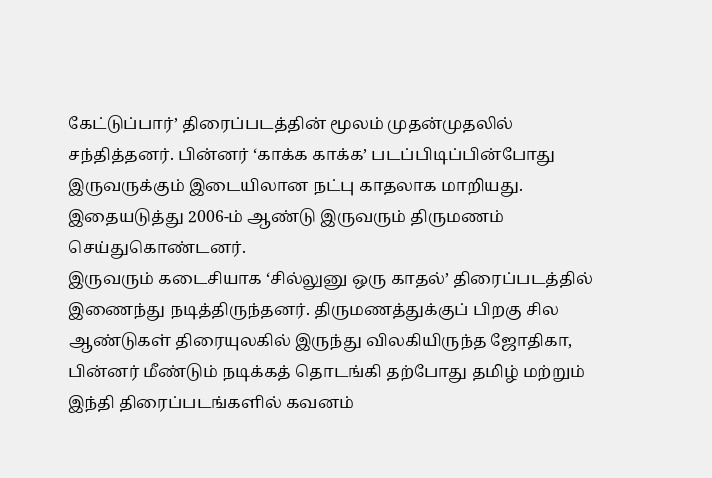கேட்டுப்பார்’ திரைப்படத்தின் மூலம் முதன்முதலில் சந்தித்தனர். பின்னர் ‘காக்க காக்க’ படப்பிடிப்பின்போது இருவருக்கும் இடையிலான நட்பு காதலாக மாறியது. இதையடுத்து 2006-ம் ஆண்டு இருவரும் திருமணம் செய்துகொண்டனர்.
இருவரும் கடைசியாக ‘சில்லுனு ஒரு காதல்’ திரைப்படத்தில் இணைந்து நடித்திருந்தனர். திருமணத்துக்குப் பிறகு சில ஆண்டுகள் திரையுலகில் இருந்து விலகியிருந்த ஜோதிகா, பின்னர் மீண்டும் நடிக்கத் தொடங்கி தற்போது தமிழ் மற்றும் இந்தி திரைப்படங்களில் கவனம்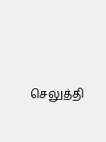செலுத்தி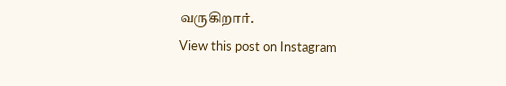வருகிறார்.
View this post on Instagram